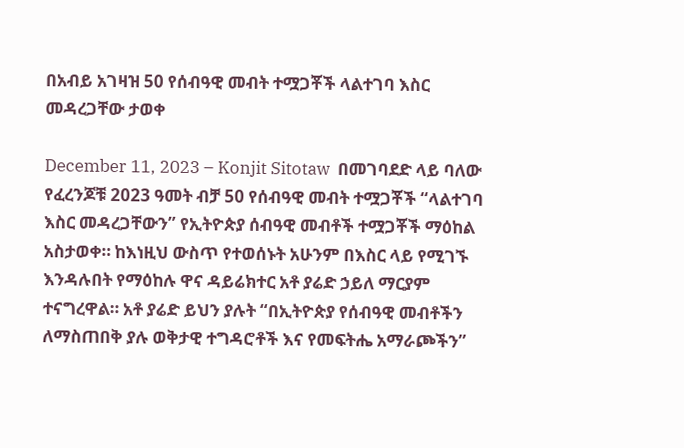በአብይ አገዛዝ 50 የሰብዓዊ መብት ተሟጋቾች ላልተገባ እስር መዳረጋቸው ታወቀ

December 11, 2023 – Konjit Sitotaw  በመገባደድ ላይ ባለው የፈረንጆቹ 2023 ዓመት ብቻ 50 የሰብዓዊ መብት ተሟጋቾች “ላልተገባ እስር መዳረጋቸውን” የኢትዮጵያ ሰብዓዊ መብቶች ተሟጋቾች ማዕከል አስታወቀ። ከእነዚህ ውስጥ የተወሰኑት አሁንም በእስር ላይ የሚገኙ እንዳሉበት የማዕከሉ ዋና ዳይሬክተር አቶ ያሬድ ኃይለ ማርያም ተናግረዋል። አቶ ያሬድ ይህን ያሉት “በኢትዮጵያ የሰብዓዊ መብቶችን ለማስጠበቅ ያሉ ወቅታዊ ተግዳሮቶች እና የመፍትሔ አማራጮችን”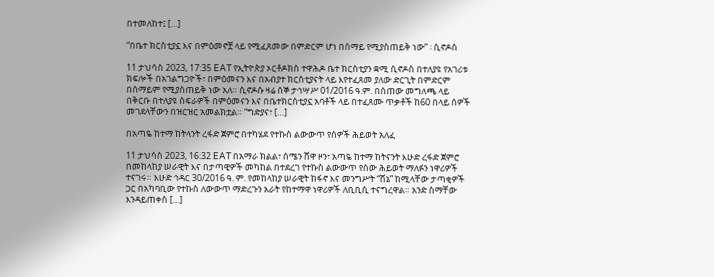በተመለከተ፤ […]

“በቤተ ክርስቲያኗ እና በምዕመኖቿ ላይ የሚፈጸመው በምድርም ሆነ በሰማይ የሚያስጠይቅ ነው” ፡ ሲኖዶስ

11 ታህሳስ 2023, 17:35 EAT የኢትዮጵያ ኦርቶዶክስ ተዋሕዶ ቤተ ክርስቲያን ቋሚ ሲኖዶስ በተለያዩ የአገሪቱ ክፍሎች በአገልግጋዮች፣ በምዕመናን እና በአብያተ ክርስቲያናት ላይ እየተፈጸመ ያለው ድርጊት በምድርም በሰማይም የሚያስጠይቅ ነው አለ። ሲኖዶሱ ዛሬ ሰኞ ታኅሣሥ 01/2016 ዓ.ም. በሰጠው መግለጫ ላይ በቅርቡ በተለያዩ ስፍራዎች በምዕመናን እና በቤተክርስቲያኗ አባቶች ላይ በተፈጸሙ ጥቃቶች ከ60 በላይ ሰዎች መገደላቸውን በዝርዝር አመልክቷል። “ግድያና፣ […]

በአጣዬ ከተማ ከትላንት ረፋድ ጀምሮ በተካሄደ የተኩስ ልውውጥ የሰዎች ሕይወት አለፈ

11 ታህሳስ 2023, 16:32 EAT በአማራ ክልል፣ ሰሜን ሸዋ ዞን፣ አጣዬ ከተማ ከትናንት እሁድ ረፋድ ጀምሮ በመከላከያ ሠራዊት እና በታጣዊዎች መካከል በተደረገ የተኩስ ልውውጥ የሰው ሕይወት ማለፉን ነዋሪዎች ተናገሩ። እሁድ ኅዳር 30/2016 ዓ. ም. የመከላከያ ሠራዊት ከፋኖ እና መንግሥት “ሸኔ” ከሚላቸው ታጣቂዎች ጋር በአካባቢው የተኩስ ለውውጥ ማድረጉን አራት የከተማዋ ነዋሪዎች ለቢቢሲ ተናግረዋል። አንድ ስማቸው እንዳይጠቀስ […]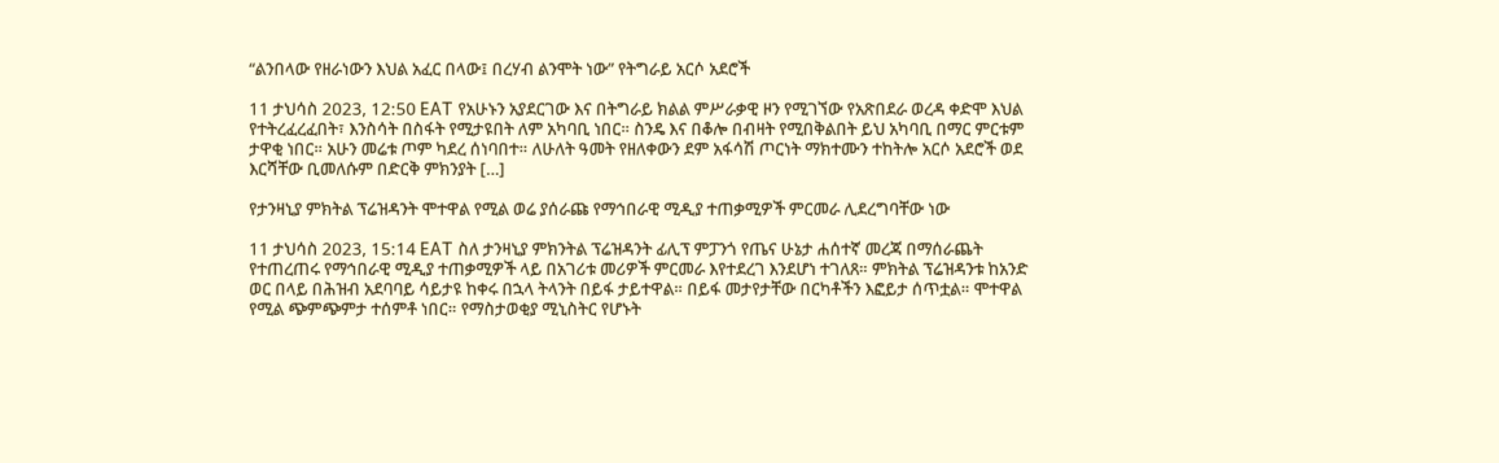“ልንበላው የዘራነውን እህል አፈር በላው፤ በረሃብ ልንሞት ነው” የትግራይ አርሶ አደሮች

11 ታህሳስ 2023, 12:50 EAT የአሁኑን አያደርገው እና በትግራይ ክልል ምሥራቃዊ ዞን የሚገኘው የአጽበደራ ወረዳ ቀድሞ እህል የተትረፈረፈበት፣ እንስሳት በስፋት የሚታዩበት ለም አካባቢ ነበር። ስንዴ እና በቆሎ በብዛት የሚበቅልበት ይህ አካባቢ በማር ምርቱም ታዋቂ ነበር። አሁን መሬቱ ጦም ካደረ ሰነባበተ። ለሁለት ዓመት የዘለቀውን ደም አፋሳሽ ጦርነት ማክተሙን ተከትሎ አርሶ አደሮች ወደ እርሻቸው ቢመለሱም በድርቅ ምክንያት […]

የታንዛኒያ ምክትል ፕሬዝዳንት ሞተዋል የሚል ወሬ ያሰራጩ የማኅበራዊ ሚዲያ ተጠቃሚዎች ምርመራ ሊደረግባቸው ነው

11 ታህሳስ 2023, 15:14 EAT ስለ ታንዛኒያ ምክንትል ፕሬዝዳንት ፊሊፕ ምፓንጎ የጤና ሁኔታ ሐሰተኛ መረጃ በማሰራጨት የተጠረጠሩ የማኅበራዊ ሚዲያ ተጠቃሚዎች ላይ በአገሪቱ መሪዎች ምርመራ እየተደረገ እንደሆነ ተገለጸ። ምክትል ፕሬዝዳንቱ ከአንድ ወር በላይ በሕዝብ አደባባይ ሳይታዩ ከቀሩ በኋላ ትላንት በይፋ ታይተዋል። በይፋ መታየታቸው በርካቶችን እፎይታ ሰጥቷል። ሞተዋል የሚል ጭምጭምታ ተሰምቶ ነበር። የማስታወቂያ ሚኒስትር የሆኑት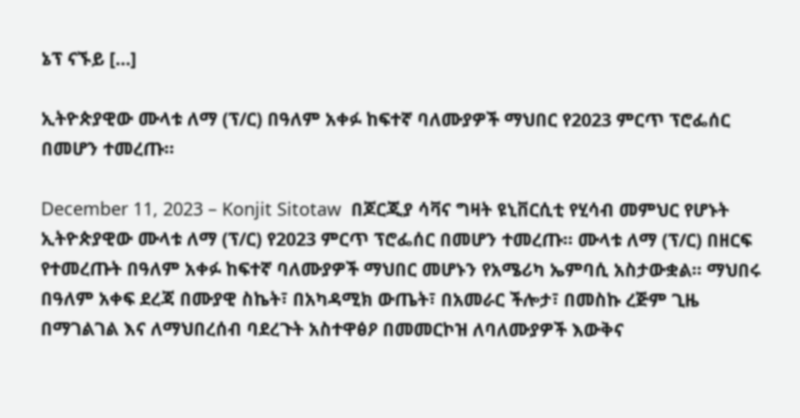ኔፕ ናኙይ […]

ኢትዮጵያዊው ሙላቱ ለማ (ፕ/ር) በዓለም አቀፉ ከፍተኛ ባለሙያዎች ማህበር የ2023 ምርጥ ፕሮፌሰር በመሆን ተመረጡ።

December 11, 2023 – Konjit Sitotaw  በጆርጂያ ሳቫና ግዛት ዩኒቨርሲቲ የሂሳብ መምህር የሆኑት ኢትዮጵያዊው ሙላቱ ለማ (ፕ/ር) የ2023 ምርጥ ፕሮፌሰር በመሆን ተመረጡ። ሙላቱ ለማ (ፕ/ር) በዘርፍ የተመረጡት በዓለም አቀፉ ከፍተኛ ባለሙያዎች ማህበር መሆኑን የአሜሪካ ኤምባሲ አስታውቋል። ማህበሩ በዓለም አቀፍ ደረጃ በሙያዊ ስኬት፣ በአካዳሚክ ውጤት፣ በአመራር ችሎታ፣ በመስኩ ረጅም ጊዜ በማገልገል እና ለማህበረሰብ ባደረጉት አስተዋፅዖ በመመርኮዝ ለባለሙያዎች እውቅና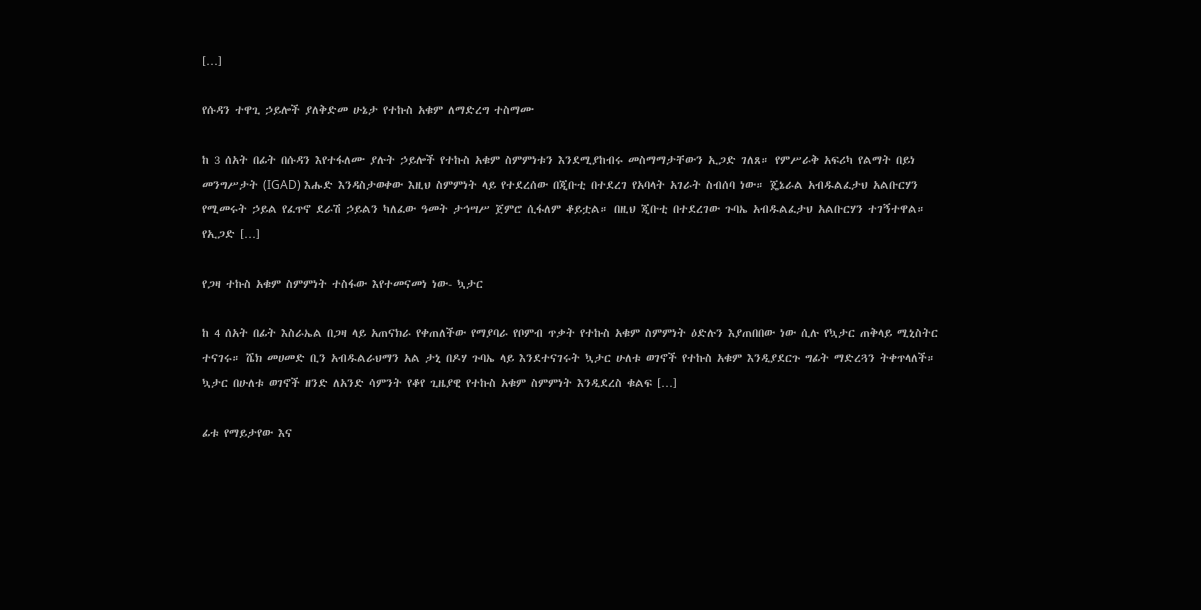[…]

የሱዳን ተዋጊ ኃይሎች ያለቅድመ ሁኔታ የተኩስ አቁም ለማድረግ ተስማሙ

ከ 3 ሰአት በፊት በሱዳን እየተፋለሙ ያሉት ኃይሎች የተኩስ አቁም ስምምነቱን እንደሚያከብሩ መስማማታቸውን ኢጋድ ገለጸ። የምሥራቅ አፍሪካ የልማት በይነ መንግሥታት (IGAD) እሑድ እንዳስታወቀው እዚህ ስምምነት ላይ የተደረሰው በጂቡቲ በተደረገ የአባላት አገራት ስብሰባ ነው። ጄኔራል አብዱልፈታህ አልቡርሃን የሚመሩት ኃይል የፈጥኖ ደራሽ ኃይልን ካለፈው ዓመት ታኅሣሥ ጀምሮ ሲፋለም ቆይቷል። በዚህ ጂቡቲ በተደረገው ጉባኤ አብዱልፈታህ አልቡርሃን ተገኝተዋል። የኢጋድ […]

የጋዛ ተኩስ አቁም ስምምነት ተስፋው እየተመናመነ ነው- ኳታር

ከ 4 ሰአት በፊት እስራኤል በጋዛ ላይ አጠናክራ የቀጠለችው የማያባራ የቦምብ ጥቃት የተኩስ አቁም ስምምነት ዕድሉን እያጠበበው ነው ሲሉ የኳታር ጠቅላይ ሚኒስትር ተናገሩ። ሼክ መሀመድ ቢን አብዱልራህማን አል ታኒ በዶሃ ጉባኤ ላይ እንደተናገሩት ኳታር ሁለቱ ወገኖች የተኩስ አቁም እንዲያደርጉ ግፊት ማድረጓን ትቀጥላለች። ኳታር በሁለቱ ወገኖች ዘንድ ለአንድ ሳምንት የቆየ ጊዜያዊ የተኩስ አቁም ስምምነት እንዲደረስ ቁልፍ […]

ፊቱ የማይታየው እና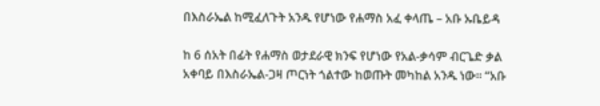በእስራኤል ከሚፈለጉት አንዱ የሆነው የሐማስ አፈ ቀላጤ – አቡ ኡቤይዳ

ከ 6 ሰአት በፊት የሐማስ ወታደራዊ ክንፍ የሆነው የአል-ቃሳም ብርጌድ ቃል አቀባይ በእስራኤል-ጋዛ ጦርነት ጎልተው ከወጡት መካከል አንዱ ነው። “አቡ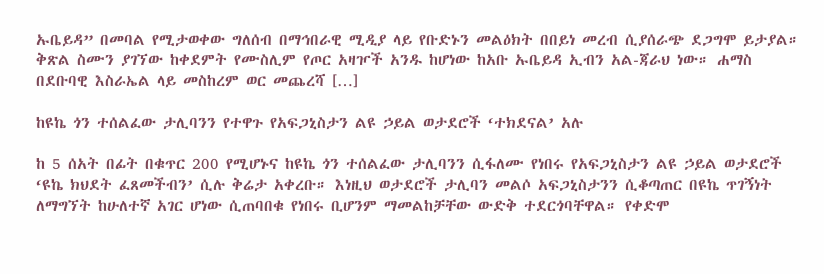ኡቤይዳ” በመባል የሚታወቀው ግለሰብ በማኅበራዊ ሚዲያ ላይ የቡድኑን መልዕክት በበይነ መረብ ሲያሰራጭ ደጋግሞ ይታያል። ቅጽል ስሙን ያገኘው ከቀደምት የሙስሊም የጦር አዛዦች አንዱ ከሆነው ከአቡ ኡቤይዳ ኢብን አል-ጃራህ ነው። ሐማስ በደቡባዊ እስራኤል ላይ መስከረም ወር መጨረሻ […]

ከዩኬ ጎን ተሰልፈው ታሊባንን የተዋጉ የአፍጋኒስታን ልዩ ኃይል ወታደሮች ‘ተክደናል’ አሉ

ከ 5 ሰአት በፊት በቁጥር 200 የሚሆኑና ከዩኬ ጎን ተሰልፈው ታሊባንን ሲፋለሙ የነበሩ የአፍጋኒስታን ልዩ ኃይል ወታደሮች ‘ዩኬ ክህደት ፈጸመችብን’ ሲሉ ቅሬታ አቀረቡ። እነዚህ ወታደሮች ታሊባን መልሶ አፍጋኒስታንን ሲቆጣጠር በዩኬ ጥገኝነት ለማግኘት ከሁለተኛ አገር ሆነው ሲጠባበቁ የነበሩ ቢሆንም ማመልከቻቸው ውድቅ ተደርጎባቸዋል። የቀድሞ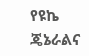የዩኬ ጄኔራልና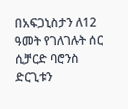በአፍጋኒስታን ለ12 ዓመት የገለገሉት ሰር ሲቻርድ ባሮንስ ድርጊቱን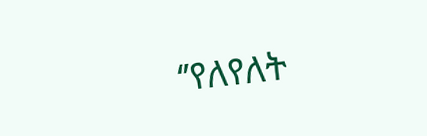‘’የለየለት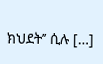ክህደት’’ ሲሉ […]